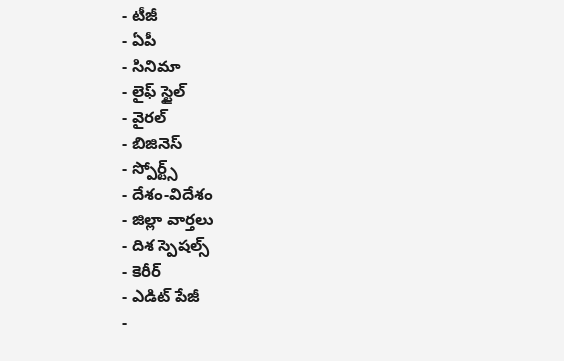- టీజీ
- ఏపీ
- సినిమా
- లైఫ్ స్టైల్
- వైరల్
- బిజినెస్
- స్పోర్ట్స్
- దేశం-విదేశం
- జిల్లా వార్తలు
- దిశ స్పెషల్స్
- కెరీర్
- ఎడిట్ పేజీ
-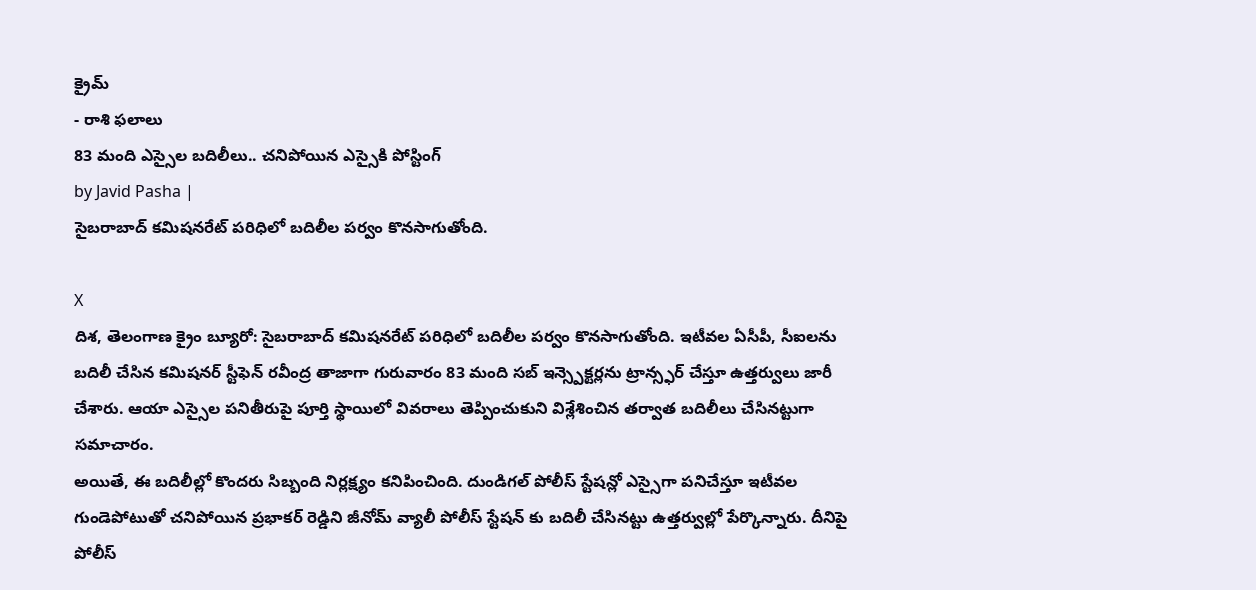క్రైమ్
- రాశి ఫలాలు
83 మంది ఎస్సైల బదిలీలు.. చనిపోయిన ఎస్సైకి పోస్టింగ్
by Javid Pasha |
సైబరాబాద్ కమిషనరేట్ పరిధిలో బదిలీల పర్వం కొనసాగుతోంది.

X
దిశ, తెలంగాణ క్రైం బ్యూరో: సైబరాబాద్ కమిషనరేట్ పరిధిలో బదిలీల పర్వం కొనసాగుతోంది. ఇటీవల ఏసీపీ, సీఐలను బదిలీ చేసిన కమిషనర్ స్టీఫెన్ రవీంద్ర తాజాగా గురువారం 83 మంది సబ్ ఇన్స్పెక్టర్లను ట్రాన్స్ఫర్ చేస్తూ ఉత్తర్వులు జారీ చేశారు. ఆయా ఎస్సైల పనితీరుపై పూర్తి స్థాయిలో వివరాలు తెప్పించుకుని విశ్లేశించిన తర్వాత బదిలీలు చేసినట్టుగా సమాచారం.
అయితే, ఈ బదిలీల్లో కొందరు సిబ్బంది నిర్లక్ష్యం కనిపించింది. దుండిగల్ పోలీస్ స్టేషన్లో ఎస్సైగా పనిచేస్తూ ఇటీవల గుండెపోటుతో చనిపోయిన ప్రభాకర్ రెడ్డిని జీనోమ్ వ్యాలీ పోలీస్ స్టేషన్ కు బదిలీ చేసినట్టు ఉత్తర్వుల్లో పేర్కొన్నారు. దీనిపై పోలీస్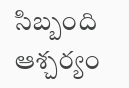సిబ్బంది ఆశ్చర్యం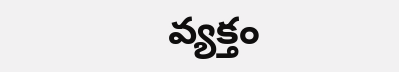వ్యక్తం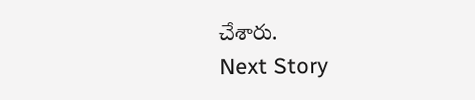చేశారు.
Next Story